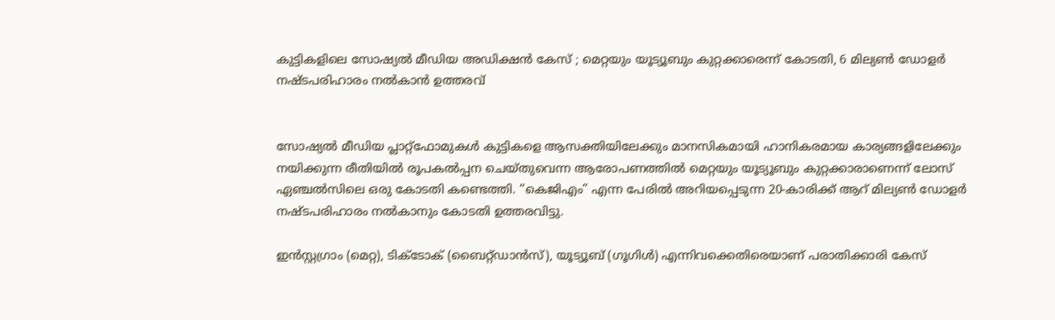കുട്ടികളിലെ സോഷ്യൽ മീഡിയ അഡിക്ഷൻ കേസ് ; മെറ്റയും യൂട്യൂബും കുറ്റക്കാരെന്ന് കോടതി, 6 മില്യൺ ഡോളർ നഷ്ടപരിഹാരം നൽകാൻ ഉത്തരവ്


സോഷ്യൽ മീഡിയ പ്ലാറ്റ്‌ഫോമുകൾ കുട്ടികളെ ആസക്തിയിലേക്കും മാനസികമായി ഹാനികരമായ കാര്യങ്ങളിലേക്കും നയിക്കുന്ന രീതിയിൽ രൂപകൽപ്പന ചെയ്‌തുവെന്ന ആരോപണത്തിൽ മെറ്റയും യൂട്യൂബും കുറ്റക്കാരാണെന്ന് ലോസ് ഏഞ്ചൽസിലെ ഒരു കോടതി കണ്ടെത്തി. “കെജിഎം” എന്ന പേരിൽ അറിയപ്പെടുന്ന 20-കാരിക്ക് ആറ് മില്യൺ ഡോളർ നഷ്‍ടപരിഹാരം നൽകാനും കോടതി ഉത്തരവിട്ടു.

ഇൻസ്റ്റഗ്രാം (മെറ്റ), ടിക്‌ടോക് (ബൈറ്റ്‌ഡാൻസ്), യൂട്യൂബ് (ഗൂഗിൾ) എന്നിവക്കെതിരെയാണ് പരാതിക്കാരി കേസ്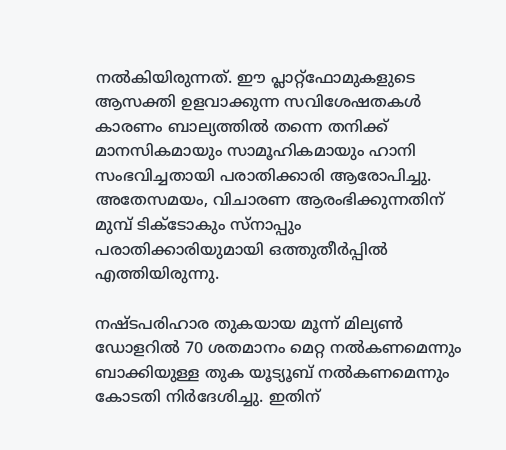നൽകിയിരുന്നത്. ഈ പ്ലാറ്റ്‌ഫോമുകളുടെ ആസക്തി ഉളവാക്കുന്ന സവിശേഷതകൾ കാരണം ബാല്യത്തിൽ തന്നെ തനിക്ക് മാനസികമായും സാമൂഹികമായും ഹാനി സംഭവിച്ചതായി പരാതിക്കാരി ആരോപിച്ചു. അതേസമയം, വിചാരണ ആരംഭിക്കുന്നതിന് മുമ്പ് ടിക്‌ടോകും സ്‍നാപ്പും പരാതിക്കാരിയുമായി ഒത്തുതീർപ്പിൽ എത്തിയിരുന്നു.

നഷ്‍ടപരിഹാര തുകയായ മൂന്ന് മില്യൺ ഡോളറിൽ 70 ശതമാനം മെറ്റ നൽകണമെന്നും ബാക്കിയുള്ള തുക യൂട്യൂബ് നൽകണമെന്നും കോടതി നിർദേശിച്ചു. ഇതിന്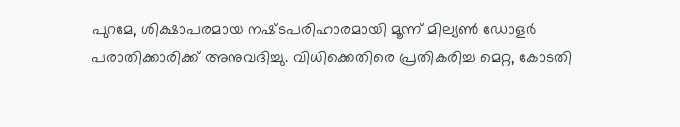പുറമേ, ശിക്ഷാപരമായ നഷ്‍ടപരിഹാരമായി മൂന്ന് മില്യൺ ഡോളർ പരാതിക്കാരിക്ക് അനുവദിച്ചു. വിധിക്കെതിരെ പ്രതികരിച്ച മെറ്റ, കോടതി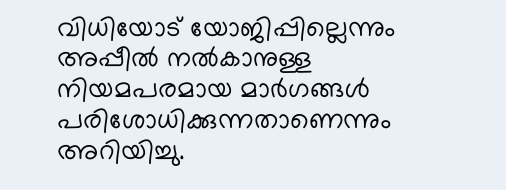വിധിയോട് യോജിപ്പില്ലെന്നും അപ്പീല്‍ നല്‍കാനുള്ള നിയമപരമായ മാർഗങ്ങൾ പരിശോധിക്കുന്നതാണെന്നും അറിയിച്ചു.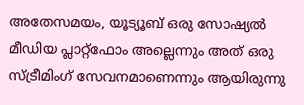അതേസമയം, യൂട്യൂബ് ഒരു സോഷ്യൽ മീഡിയ പ്ലാറ്റ്‌ഫോം അല്ലെന്നും അത് ഒരു സ്ട്രീമിംഗ് സേവനമാണെന്നും ആയിരുന്നു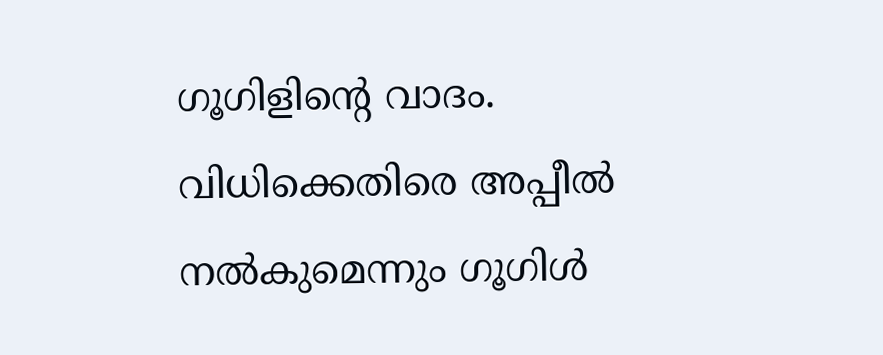ഗൂഗിളിന്‍റെ വാദം. വിധിക്കെതിരെ അപ്പീൽ നൽകുമെന്നും ഗൂഗിൾ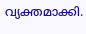വ്യക്തമാക്കി.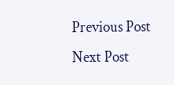Previous Post Next Post